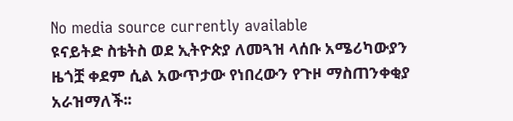No media source currently available
ዩናይትድ ስቴትስ ወደ ኢትዮጵያ ለመጓዝ ላሰቡ አሜሪካውያን ዜጎቿ ቀደም ሲል አውጥታው የነበረውን የጉዞ ማስጠንቀቂያ አራዝማለች፡፡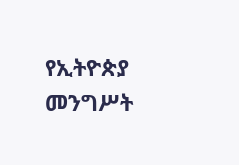የኢትዮጵያ መንግሥት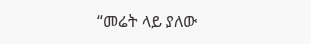“መሬት ላይ ያለው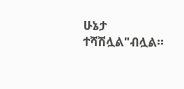ሁኔታ ተሻሽሏል"ብሏል።